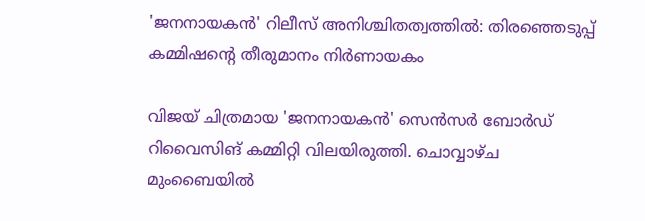'ജനനായകന്‍' റിലീസ് അനിശ്ചിതത്വത്തില്‍: തിരഞ്ഞെടുപ്പ് കമ്മിഷന്റെ തീരുമാനം നിര്‍ണായകം

വിജയ് ചിത്രമായ 'ജനനായകൻ' സെൻസർ ബോർഡ് റിവൈസിങ് കമ്മിറ്റി വിലയിരുത്തി. ചൊവ്വാഴ്ച മുംബൈയിൽ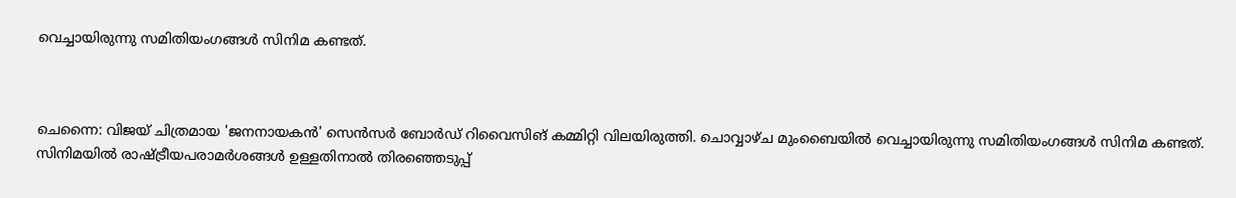വെച്ചായിരുന്നു സമിതിയംഗങ്ങൾ സിനിമ കണ്ടത്.



ചെന്നൈ: വിജയ് ചിത്രമായ 'ജനനായകൻ' സെൻസർ ബോർഡ് റിവൈസിങ് കമ്മിറ്റി വിലയിരുത്തി. ചൊവ്വാഴ്ച മുംബൈയിൽ വെച്ചായിരുന്നു സമിതിയംഗങ്ങൾ സിനിമ കണ്ടത്. സിനിമയിൽ രാഷ്ട്രീയപരാമർശങ്ങൾ ഉള്ളതിനാൽ തിരഞ്ഞെടുപ്പ്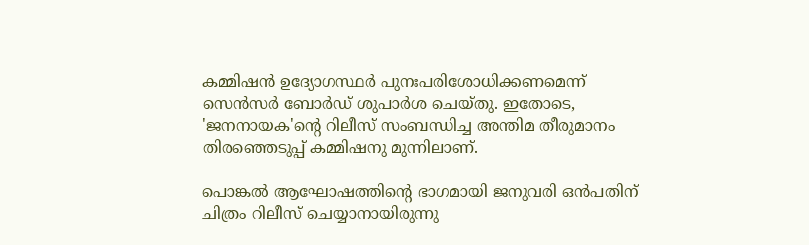കമ്മിഷൻ ഉദ്യോഗസ്ഥർ പുനഃപരിശോധിക്കണമെന്ന് സെൻസർ ബോർഡ് ശുപാർശ ചെയ്തു. ഇതോടെ, 'ജനനായക'ന്റെ റിലീസ് സംബന്ധിച്ച അന്തിമ തീരുമാനം തിരഞ്ഞെടുപ്പ് കമ്മിഷനു മുന്നിലാണ്.

പൊങ്കൽ ആഘോഷത്തിന്റെ ഭാഗമായി ജനുവരി ഒൻപതിന് ചിത്രം റിലീസ് ചെയ്യാനായിരുന്നു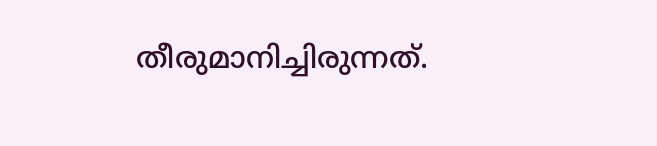തീരുമാനിച്ചിരുന്നത്.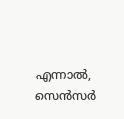എന്നാൽ, സെൻസർ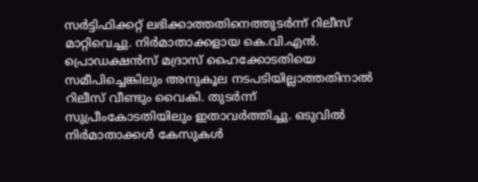സർട്ടിഫിക്കറ്റ് ലഭിക്കാത്തതിനെത്തുടർന്ന് റിലീസ് മാറ്റിവെച്ചു. നിർമാതാക്കളായ കെ.വി.എൻ. പ്രൊഡക്ഷൻസ് മദ്രാസ് ഹൈക്കോടതിയെ സമീപിച്ചെങ്കിലും അനുകൂല നടപടിയില്ലാത്തതിനാൽ റിലീസ് വീണ്ടും വൈകി. തുടർന്ന് സുപ്രീംകോടതിയിലും ഇതാവർത്തിച്ചു. ഒടുവിൽ നിർമാതാക്കൾ കേസുകൾ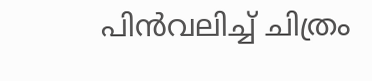പിൻവലിച്ച് ചിത്രം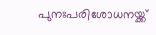പുനഃപരിശോധനയ്ക്ക്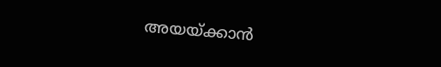അയയ്ക്കാൻ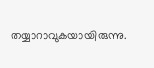തയ്യാറാവുകയായിരുന്നു.